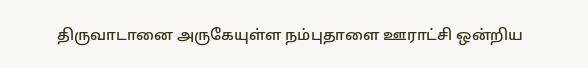திருவாடானை அருகேயுள்ள நம்புதாளை ஊராட்சி ஒன்றிய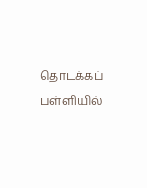தொடக்கப் பள்ளியில்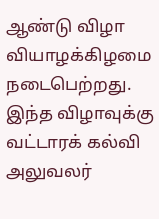ஆண்டு விழா வியாழக்கிழமை நடைபெற்றது.
இந்த விழாவுக்கு வட்டாரக் கல்வி அலுவலர்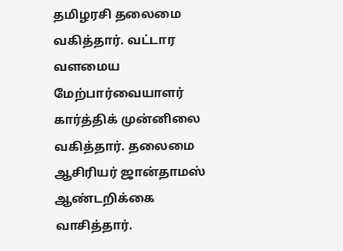தமிழரசி தலைமை வகித்தார். வட்டார வளமைய மேற்பார்வையாளர் கார்த்திக் முன்னிலை வகித்தார். தலைமை ஆசிரியர் ஜான்தாமஸ் ஆண்டறிக்கை வாசித்தார்.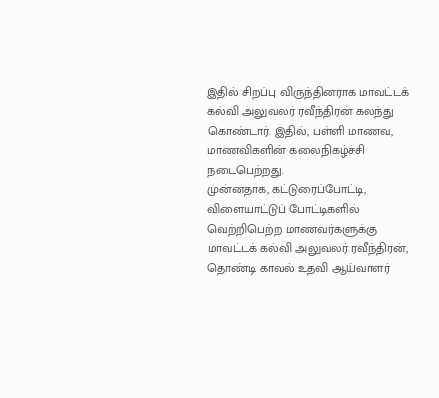இதில் சிறப்பு விருந்தினராக மாவட்டக் கல்வி அலுவலர் ரவீந்திரன் கலந்து கொண்டார். இதில், பள்ளி மாணவ, மாணவிகளின் கலைநிகழ்ச்சி நடைபெற்றது.
முன்னதாக, கட்டுரைப்போட்டி, விளையாட்டுப் போட்டிகளில் வெற்றிபெற்ற மாணவர்களுக்கு மாவட்டக் கல்வி அலுவலர் ரவீந்திரன், தொண்டி காவல் உதவி ஆய்வாளர்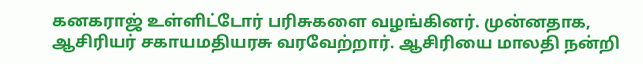கனகராஜ் உள்ளிட்டோர் பரிசுகளை வழங்கினர். முன்னதாக, ஆசிரியர் சகாயமதியரசு வரவேற்றார். ஆசிரியை மாலதி நன்றி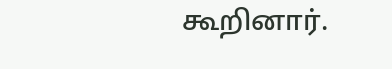கூறினார்.